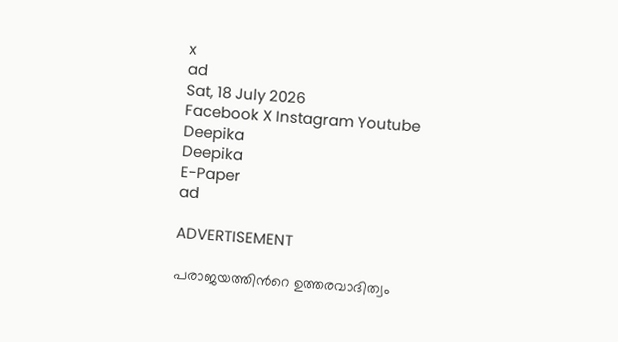x
ad
Sat, 18 July 2026
Facebook X Instagram Youtube
Deepika
Deepika
E-Paper
ad

ADVERTISEMENT

പരാജയത്തിന്‍റെ ഉത്തരവാദിത്വം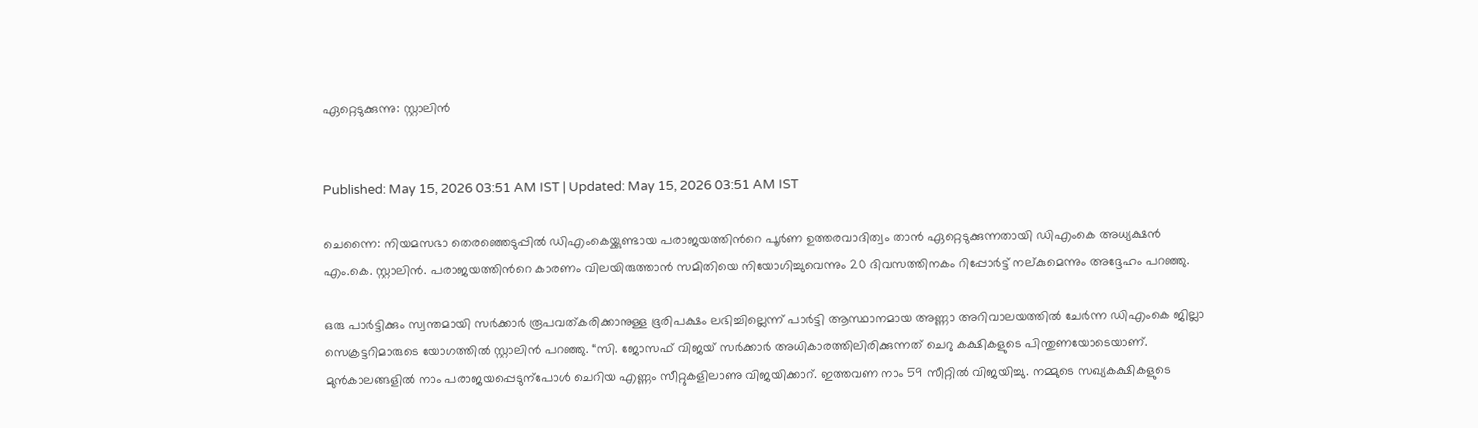ഏറ്റെടുക്കുന്നു: സ്റ്റാലിൻ


Published: May 15, 2026 03:51 AM IST | Updated: May 15, 2026 03:51 AM IST

ചെന്നൈ: നിയമസഭാ തെരഞ്ഞെടുപ്പിൽ ഡിഎംകെയ്ക്കുണ്ടായ പരാജയത്തിന്‍റെ പൂർണ ഉത്തരവാദിത്വം താൻ ഏറ്റെടുക്കുന്നതായി ഡിഎംകെ അധ്യക്ഷൻ എം.കെ. സ്റ്റാലിൻ. പരാജയത്തിന്‍റെ കാരണം വിലയിരുത്താൻ സമിതിയെ നിയോഗിച്ചുവെന്നും 20 ദിവസത്തിനകം റിപ്പോർട്ട് നല്കുമെന്നും അദ്ദേഹം പറഞ്ഞു.

ഒരു പാർട്ടിക്കും സ്വന്തമായി സർക്കാർ രൂപവത്കരിക്കാനുള്ള ഭൂരിപക്ഷം ലഭിച്ചില്ലെന്ന് പാർട്ടി ആസ്ഥാനമായ അണ്ണാ അറിവാലയത്തിൽ ചേർന്ന ഡിഎംകെ ജില്ലാ സെക്രട്ടറിമാരുടെ യോഗത്തിൽ സ്റ്റാലിൻ പറഞ്ഞു. “സി. ജോസഫ് വിജയ് സർക്കാർ അധികാരത്തിലിരിക്കുന്നത് ചെറു കക്ഷികളുടെ പിന്തുണയോടെയാണ്. മുൻകാലങ്ങളിൽ നാം പരാജയപ്പെടുന്പോൾ ചെറിയ എണ്ണം സീറ്റുകളിലാണു വിജയിക്കാറ്. ഇത്തവണ നാം 59 സീറ്റിൽ വിജയിച്ചു. നമ്മുടെ സഖ്യകക്ഷികളുടെ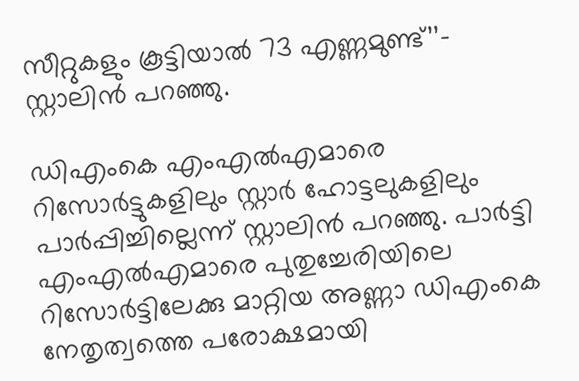സീറ്റുകളും കൂട്ടിയാൽ 73 എണ്ണമുണ്ട്’’- സ്റ്റാലിൻ പറഞ്ഞു.

ഡിഎംകെ എംഎൽഎമാരെ റിസോർട്ടുകളിലും സ്റ്റാർ ഹോട്ടലുകളിലും പാർപ്പിച്ചില്ലെന്ന് സ്റ്റാലിൻ പറഞ്ഞു. പാർട്ടി എംഎൽഎമാരെ പുതുച്ചേരിയിലെ റിസോർട്ടിലേക്കു മാറ്റിയ അണ്ണാ ഡിഎംകെ നേതൃത്വത്തെ പരോക്ഷമായി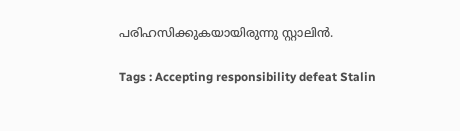പരിഹസിക്കുകയായിരുന്നു സ്റ്റാലിൻ.

Tags : Accepting responsibility defeat Stalin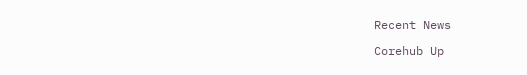Recent News

Corehub Up